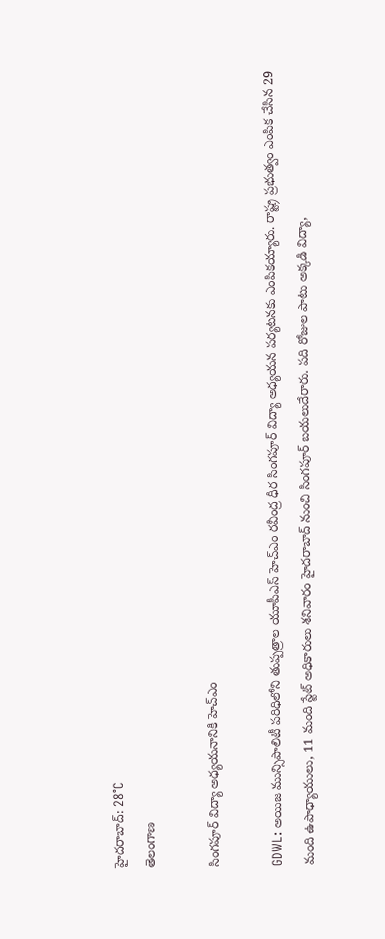హైదరాబాద్: 28°C
తెలంగాణ

సింగపూర్ విద్యా అధ్యయనానికి హెచ్ఎం

GDWL: అయిజ మున్సిపాలిటీ పరిధిలోని తుప్పత్రాల యూపీఎస్ హెచ్ఎం రవీంద్ర ధీర సింగపూర్ విద్యా అధ్యయన పర్యటనకు ఎంపికయ్యారు. రాష్ట్ర ప్రభుత్వం ఎంపిక చేసిన 29 మంది ఉపాధ్యాయులు, 11 మంది స్టేట్ అధికారులు శనివారం హైదరాబాద్ నుంచి సింగపూర్ బయలుదేరారు. పది రోజుల పాటు అక్కడి విద్యా,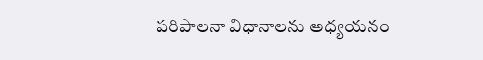పరిపాలనా విధానాలను అధ్యయనం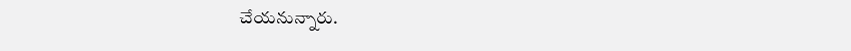చేయనున్నారు.